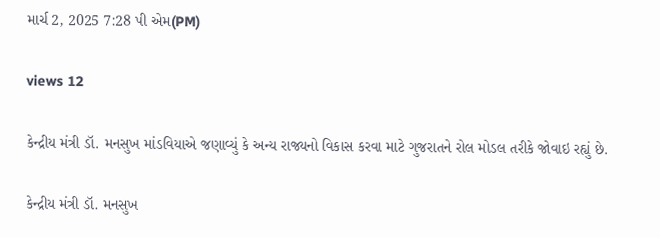માર્ચ 2, 2025 7:28 પી એમ(PM)

views 12

કેન્દ્રીય મંત્રી ડૉ. મનસુખ માંડવિયાએ જણાવ્યું કે અન્ય રાજ્યનો વિકાસ કરવા માટે ગુજરાતને રોલ મોડલ તરીકે જોવાઇ રહ્યું છે.

કેન્દ્રીય મંત્રી ડૉ. મનસુખ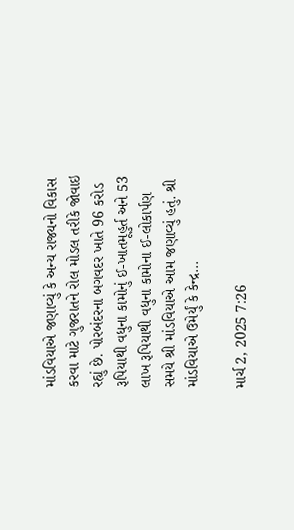માંડવિયાએ જણાવ્યું કે અન્ય રાજ્યનો વિકાસ કરવા માટે ગુજરાતને રોલ મોડલ તરીકે જોવાઇ રહ્યું છે. પોરબંદરના બગવદર ખાતે 96 કરોડ રૂપિયાથી વધુના કામોનું ઈ-ખાતમૂહુર્ત અને 53 લાખ રૂપિયાથી વધુના કામોના ઈ-લોકાર્પણ સમયે શ્રી માંડવિયાએ આમ જણાવ્યું હતું. શ્રી માંડવિયાએ ઉમેર્યું કે કેન્દ્ર...

માર્ચ 2, 2025 7:26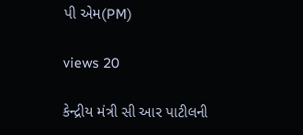પી એમ(PM)

views 20

કેન્દ્રીય મંત્રી સી આર પાટીલની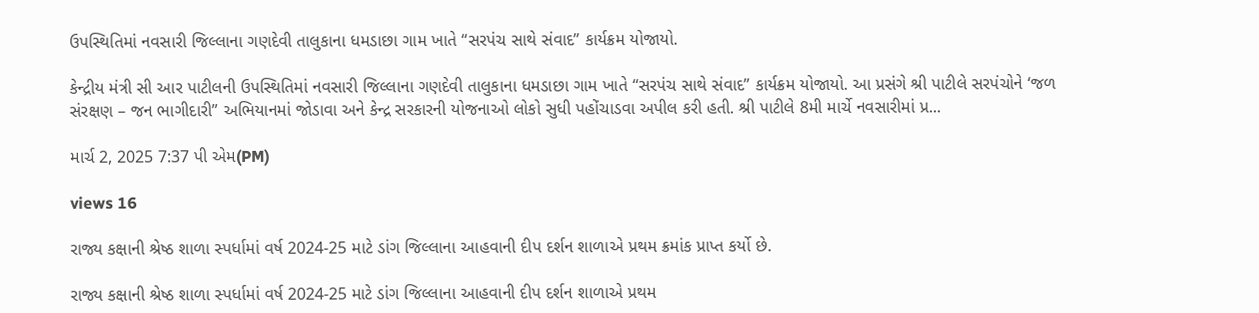ઉપસ્થિતિમાં નવસારી જિલ્લાના ગણદેવી તાલુકાના ધમડાછા ગામ ખાતે “સરપંચ સાથે સંવાદ” કાર્યક્રમ યોજાયો.

કેન્દ્રીય મંત્રી સી આર પાટીલની ઉપસ્થિતિમાં નવસારી જિલ્લાના ગણદેવી તાલુકાના ધમડાછા ગામ ખાતે “સરપંચ સાથે સંવાદ” કાર્યક્રમ યોજાયો. આ પ્રસંગે શ્રી પાટીલે સરપંચોને ‘જળ સંરક્ષણ – જન ભાગીદારી” અભિયાનમાં જોડાવા અને કેન્દ્ર સરકારની યોજનાઓ લોકો સુધી પહોંચાડવા અપીલ કરી હતી. શ્રી પાટીલે 8મી માર્ચે નવસારીમાં પ્ર...

માર્ચ 2, 2025 7:37 પી એમ(PM)

views 16

રાજ્ય કક્ષાની શ્રેષ્ઠ શાળા સ્પર્ધામાં વર્ષ 2024-25 માટે ડાંગ જિલ્લાના આહવાની દીપ દર્શન શાળાએ પ્રથમ ક્રમાંક પ્રાપ્ત કર્યો છે.

રાજ્ય કક્ષાની શ્રેષ્ઠ શાળા સ્પર્ધામાં વર્ષ 2024-25 માટે ડાંગ જિલ્લાના આહવાની દીપ દર્શન શાળાએ પ્રથમ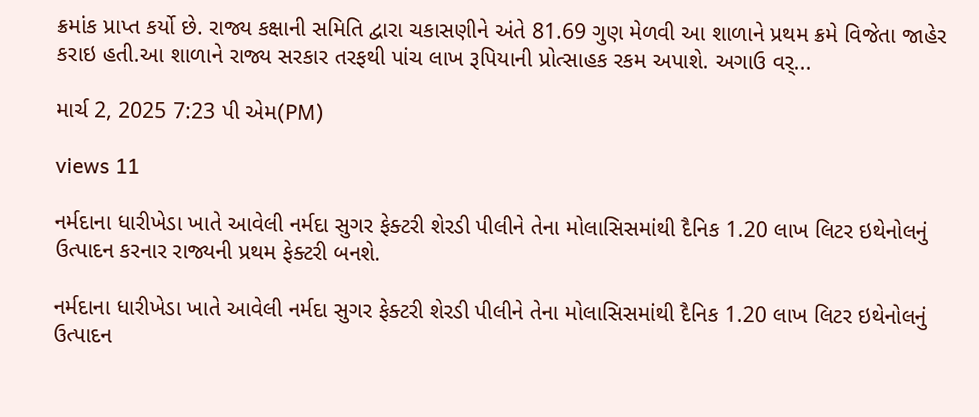ક્રમાંક પ્રાપ્ત કર્યો છે. રાજ્ય કક્ષાની સમિતિ દ્વારા ચકાસણીને અંતે 81.69 ગુણ મેળવી આ શાળાને પ્રથમ ક્રમે વિજેતા જાહેર કરાઇ હતી.આ શાળાને રાજ્ય સરકાર તરફથી પાંચ લાખ રૂપિયાની પ્રોત્સાહક રકમ અપાશે. અગાઉ વર્...

માર્ચ 2, 2025 7:23 પી એમ(PM)

views 11

નર્મદાના ધારીખેડા ખાતે આવેલી નર્મદા સુગર ફેક્ટરી શેરડી પીલીને તેના મોલાસિસમાંથી દૈનિક 1.20 લાખ લિટર ઇથેનોલનું ઉત્પાદન કરનાર રાજ્યની પ્રથમ ફેક્ટરી બનશે.

નર્મદાના ધારીખેડા ખાતે આવેલી નર્મદા સુગર ફેક્ટરી શેરડી પીલીને તેના મોલાસિસમાંથી દૈનિક 1.20 લાખ લિટર ઇથેનોલનું ઉત્પાદન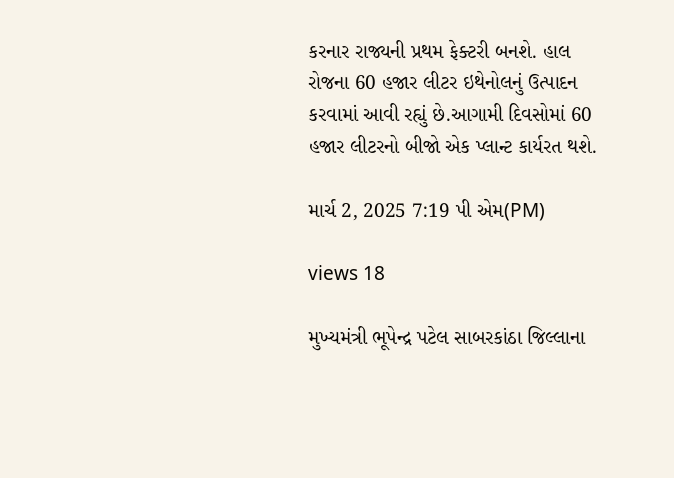કરનાર રાજ્યની પ્રથમ ફેક્ટરી બનશે. હાલ રોજના 60 હજાર લીટર ઇથેનોલનું ઉત્પાદન કરવામાં આવી રહ્યું છે.આગામી દિવસોમાં 60 હજાર લીટરનો બીજો એક પ્લાન્ટ કાર્યરત થશે.

માર્ચ 2, 2025 7:19 પી એમ(PM)

views 18

મુખ્યમંત્રી ભૂપેન્દ્ર પટેલ સાબરકાંઠા જિલ્લાના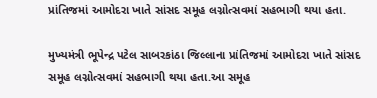પ્રાંતિજમાં આમોદરા ખાતે સાંસદ સમૂહ લગ્નોત્સવમાં સહભાગી થયા હતા.

મુખ્યમંત્રી ભૂપેન્દ્ર પટેલ સાબરકાંઠા જિલ્લાના પ્રાંતિજમાં આમોદરા ખાતે સાંસદ સમૂહ લગ્નોત્સવમાં સહભાગી થયા હતા.આ સમૂહ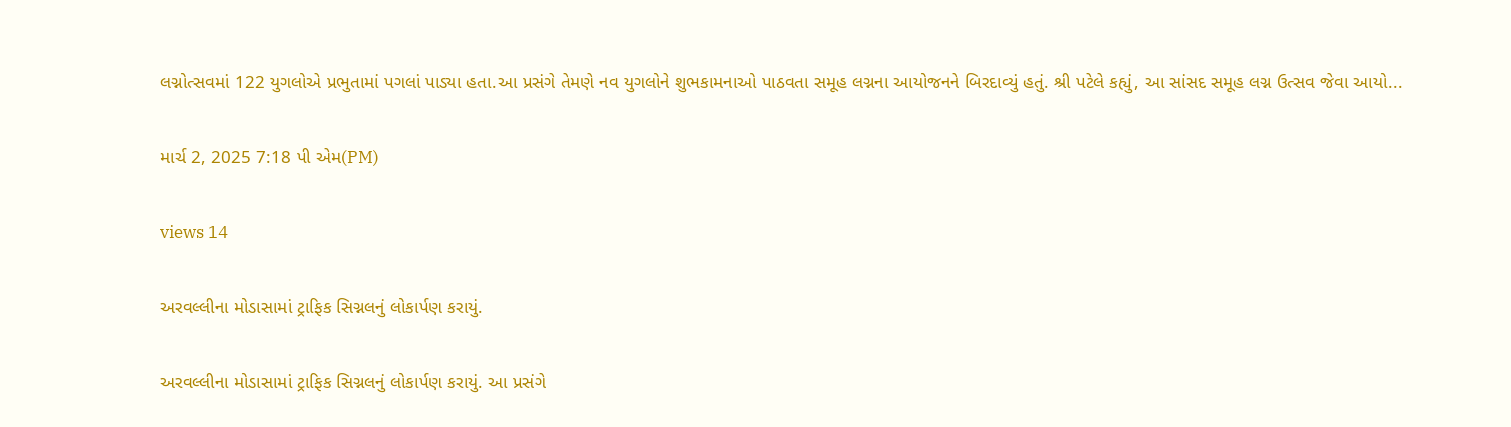લગ્નોત્સવમાં 122 યુગલોએ પ્રભુતામાં પગલાં પાડ્યા હતા.આ પ્રસંગે તેમણે નવ યુગલોને શુભકામનાઓ પાઠવતા સમૂહ લગ્નના આયોજનને બિરદાવ્યું હતું. શ્રી પટેલે કહ્યું, આ સાંસદ સમૂહ લગ્ન ઉત્સવ જેવા આયો...

માર્ચ 2, 2025 7:18 પી એમ(PM)

views 14

અરવલ્લીના મોડાસામાં ટ્રાફિક સિગ્નલનું લોકાર્પણ કરાયું.

અરવલ્લીના મોડાસામાં ટ્રાફિક સિગ્નલનું લોકાર્પણ કરાયું. આ પ્રસંગે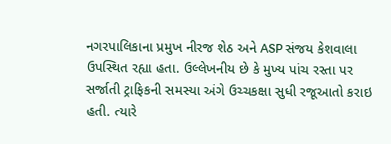નગરપાલિકાના પ્રમુખ નીરજ શેઠ અને ASP સંજય કેશવાલા ઉપસ્થિત રહ્યા હતા. ઉલ્લેખનીય છે કે મુખ્ય પાંચ રસ્તા પર સર્જાતી ટ્રાફિકની સમસ્યા અંગે ઉચ્ચકક્ષા સુધી રજૂઆતો કરાઇ હતી. ત્યારે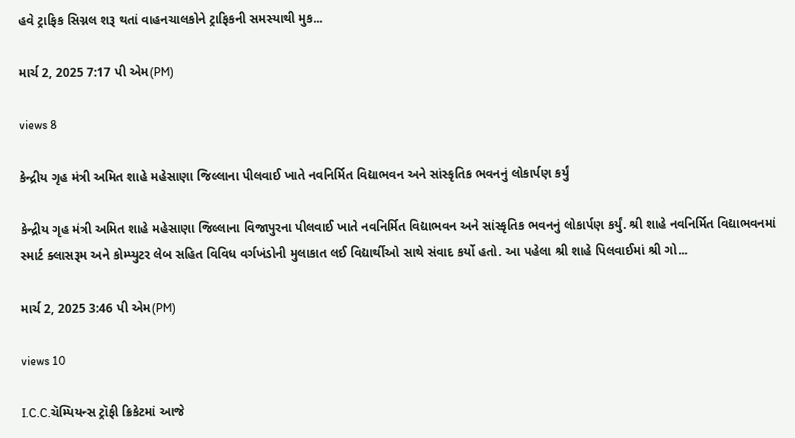હવે ટ્રાફિક સિગ્નલ શરૂ થતાં વાહનચાલકોને ટ્રાફિકની સમસ્યાથી મુક...

માર્ચ 2, 2025 7:17 પી એમ(PM)

views 8

કેન્દ્રીય ગૃહ મંત્રી અમિત શાહે મહેસાણા જિલ્લાના પીલવાઈ ખાતે નવનિર્મિત વિદ્યાભવન અને સાંસ્કૃતિક ભવનનું લોકાર્પણ કર્યું

કેન્દ્રીય ગૃહ મંત્રી અમિત શાહે મહેસાણા જિલ્લાના વિજાપુરના પીલવાઈ ખાતે નવનિર્મિત વિદ્યાભવન અને સાંસ્કૃતિક ભવનનું લોકાર્પણ કર્યું. શ્રી શાહે નવનિર્મિત વિદ્યાભવનમાં સ્માર્ટ ક્લાસરૂમ અને કોમ્પ્યુટર લેબ સહિત વિવિધ વર્ગખંડોની મુલાકાત લઈ વિદ્યાર્થીઓ સાથે સંવાદ કર્યો હતો. આ પહેલા શ્રી શાહે પિલવાઈમાં શ્રી ગો...

માર્ચ 2, 2025 3:46 પી એમ(PM)

views 10

I.C.C.ચૅમ્પિયન્સ ટ્રૉફી ક્રિકેટમાં આજે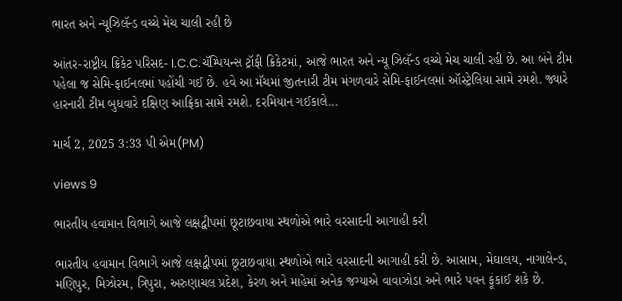ભારત અને ન્યૂઝિલૅન્ડ વચ્ચે મેચ ચાલી રહી છે

આંતર-રાષ્ટ્રીય ક્રિકેટ પરિસદ- I.C.C.ચૅમ્પિયન્સ ટ્રૉફી ક્રિકેટમાં, આજે ભારત અને ન્યૂ ઝિલૅન્ડ વચ્ચે મેચ ચાલી રહી છે. આ બંને ટીમ પહેલા જ સેમિ-ફાઈનલમાં પહોંચી ગઈ છે. હવે આ મૅચમાં જીતનારી ટીમ મંગળવારે સેમિ-ફાઈનલમાં ઑસ્ટ્રેલિયા સામે રમશે. જ્યારે હારનારી ટીમ બુધવારે દક્ષિણ આફ્રિકા સામે રમશે. દરમિયાન ગઈકાલે...

માર્ચ 2, 2025 3:33 પી એમ(PM)

views 9

ભારતીય હવામાન વિભાગે આજે લક્ષદ્વીપમાં છૂટાછવાયા સ્થળોએ ભારે વરસાદની આગાહી કરી

ભારતીય હવામાન વિભાગે આજે લક્ષદ્વીપમાં છૂટાછવાયા સ્થળોએ ભારે વરસાદની આગાહી કરી છે. આસામ, મેઘાલય, નાગાલેન્ડ, મણિપુર, મિઝોરમ, ત્રિપુરા, અરુણાચલ પ્રદેશ, કેરળ અને માહેમાં અનેક જગ્યાએ વાવાઝોડા અને ભારે પવન ફૂંકાઈ શકે છે.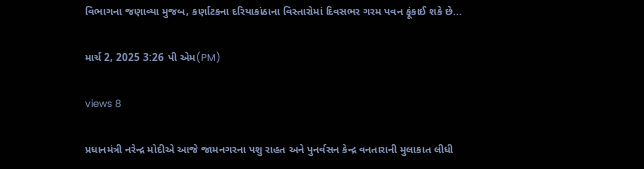વિભાગના જણાવ્યા મુજબ, કર્ણાટકના દરિયાકાંઠાના વિસ્તારોમાં દિવસભર ગરમ પવન ફૂંકાઈ શકે છે...

માર્ચ 2, 2025 3:26 પી એમ(PM)

views 8

પ્રધાનમંત્રી નરેન્દ્ર મોદીએ આજે જામનગરના પશુ રાહત અને પુનર્વસન કેન્દ્ર વનતારાની મુલાકાત લીધી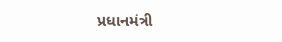પ્રધાનમંત્રી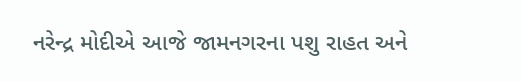નરેન્દ્ર મોદીએ આજે જામનગરના પશુ રાહત અને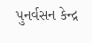પુનર્વસન કેન્દ્ર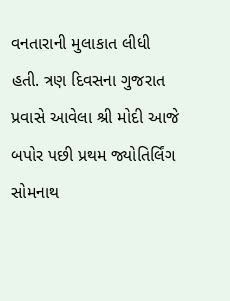વનતારાની મુલાકાત લીધી હતી. ત્રણ દિવસના ગુજરાત પ્રવાસે આવેલા શ્રી મોદી આજે બપોર પછી પ્રથમ જ્યોતિર્લિંગ સોમનાથ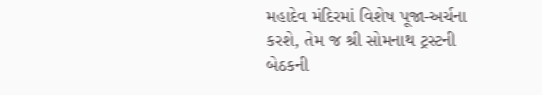મહાદેવ મંદિરમાં વિશેષ પૂજા-અર્ચના કરશે, તેમ જ શ્રી સોમનાથ ટ્રસ્ટની બેઠકની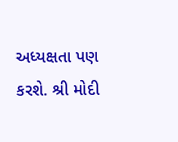અધ્યક્ષતા પણ કરશે. શ્રી મોદી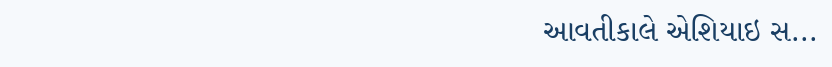આવતીકાલે એશિયાઇ સ...